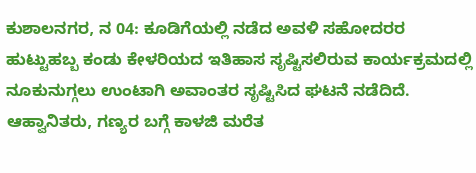ಕುಶಾಲನಗರ, ನ 04: ಕೂಡಿಗೆಯಲ್ಲಿ ನಡೆದ ಅವಳಿ ಸಹೋದರರ ಹುಟ್ಟುಹಬ್ಬ ಕಂಡು ಕೇಳರಿಯದ ಇತಿಹಾಸ ಸೃಷ್ಟಿಸಲಿರುವ ಕಾರ್ಯಕ್ರಮದಲ್ಲಿ ನೂಕುನುಗ್ಗಲು ಉಂಟಾಗಿ ಅವಾಂತರ ಸೃಷ್ಟಿಸಿದ ಘಟನೆ ನಡೆದಿದೆ. ಆಹ್ವಾನಿತರು, ಗಣ್ಯರ ಬಗ್ಗೆ ಕಾಳಜಿ ಮರೆತ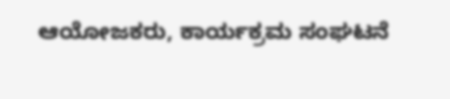ಆಯೋಜಕರು, ಕಾರ್ಯಕ್ರಮ ಸಂಘಟನೆ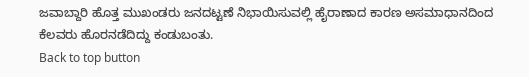ಜವಾಬ್ದಾರಿ ಹೊತ್ತ ಮುಖಂಡರು ಜನದಟ್ಟಣೆ ನಿಭಾಯಿಸುವಲ್ಲಿ ಹೈರಾಣಾದ ಕಾರಣ ಅಸಮಾಧಾನದಿಂದ ಕೆಲವರು ಹೊರನಡೆದಿದ್ದು ಕಂಡುಬಂತು.
Back to top button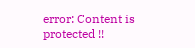error: Content is protected !!